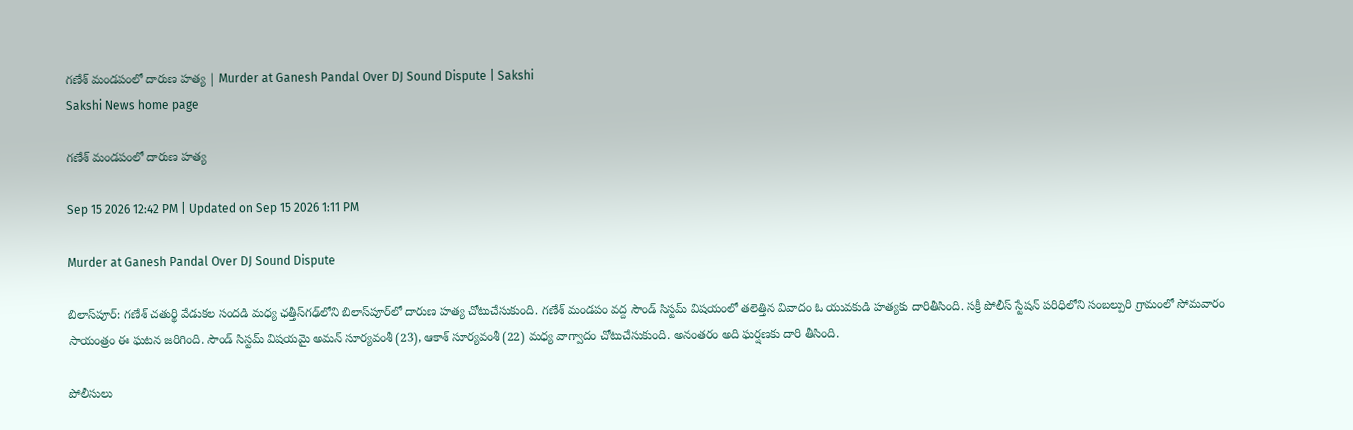గణేశ్‌ మండపంలో దారుణ హత్య | Murder at Ganesh Pandal Over DJ Sound Dispute | Sakshi
Sakshi News home page

గణేశ్‌ మండపంలో దారుణ హత్య

Sep 15 2026 12:42 PM | Updated on Sep 15 2026 1:11 PM

Murder at Ganesh Pandal Over DJ Sound Dispute

బిలాస్‌పూర్‌: గణేశ్‌ చతుర్థి వేడుకల సందడి మధ్య ఛత్తీస్‌గఢ్‌లోని బిలాస్‌పూర్‌లో దారుణ హత్య చోటుచేసుకుంది. గణేశ్‌ మండపం వద్ద సౌండ్‌ సిస్టమ్‌ విషయంలో తలెత్తిన వివాదం ఓ యువకుడి హత్యకు దారితీసింది. సక్రీ పోలీస్‌ స్టేషన్‌ పరిధిలోని సంబల్పురి గ్రామంలో సోమవారం సాయంత్రం ఈ ఘటన జరిగింది. సౌండ్‌ సిస్టమ్‌ విషయమై అమన్‌ సూర్యవంశీ (23), ఆకాశ్‌ సూర్యవంశీ (22) మధ్య వాగ్వాదం చోటుచేసుకుంది. అనంతరం అది ఘర్షణకు దారి తీసింది.

పోలీసులు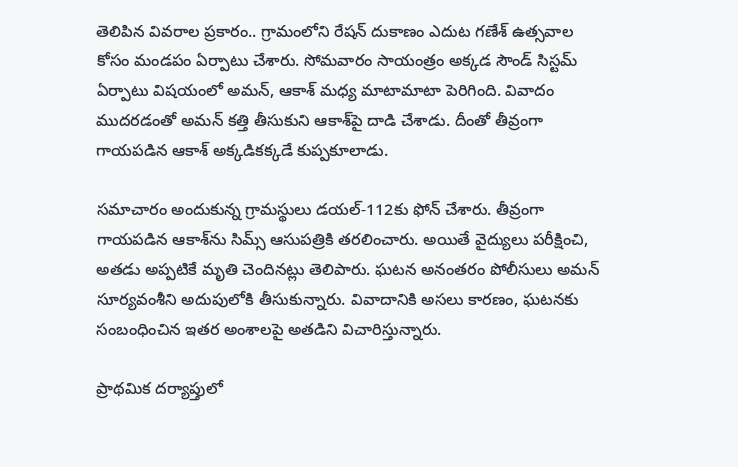తెలిపిన వివరాల ప్రకారం.. గ్రామంలోని రేషన్‌ దుకాణం ఎదుట గణేశ్‌ ఉత్సవాల కోసం మండపం ఏర్పాటు చేశారు. సోమవారం సాయంత్రం అక్కడ సౌండ్‌ సిస్టమ్‌ ఏర్పాటు విషయంలో అమన్‌, ఆకాశ్‌ మధ్య మాటామాటా పెరిగింది. వివాదం ముదరడంతో అమన్‌ కత్తి తీసుకుని ఆకాశ్‌పై దాడి చేశాడు. దీంతో తీవ్రంగా గాయపడిన ఆకాశ్‌ అక్కడికక్కడే కుప్పకూలాడు.

సమాచారం అందుకున్న గ్రామస్థులు డయల్‌-112కు ఫోన్‌ చేశారు. తీవ్రంగా గాయపడిన ఆకాశ్‌ను సిమ్స్‌ ఆసుపత్రికి తరలించారు. అయితే వైద్యులు పరీక్షించి, అతడు అప్పటికే మృతి చెందినట్లు తెలిపారు. ఘటన అనంతరం పోలీసులు అమన్‌ సూర్యవంశీని అదుపులోకి తీసుకున్నారు. వివాదానికి అసలు కారణం, ఘటనకు సంబంధించిన ఇతర అంశాలపై అతడిని విచారిస్తున్నారు.

ప్రాథమిక దర్యాప్తులో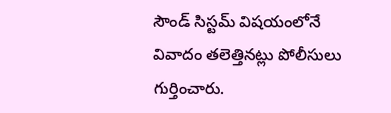సౌండ్‌ సిస్టమ్‌ విషయంలోనే వివాదం తలెత్తినట్లు పోలీసులు గుర్తించారు.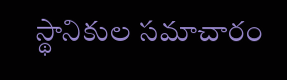స్థానికుల సమాచారం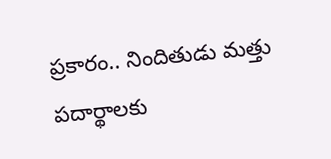ప్రకారం.. నిందితుడు మత్తు పదార్థాలకు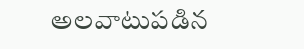అలవాటుపడిన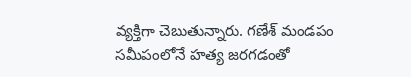వ్యక్తిగా చెబుతున్నారు. గణేశ్‌ మండపం సమీపంలోనే హత్య జరగడంతో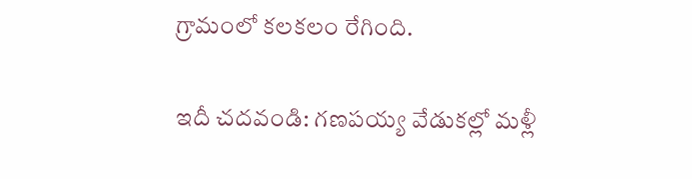గ్రామంలో కలకలం రేగింది.

ఇదీ చదవండి: గణపయ్య వేడుకల్లో మళ్లీ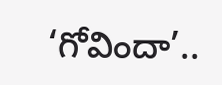‘గోవిందా’..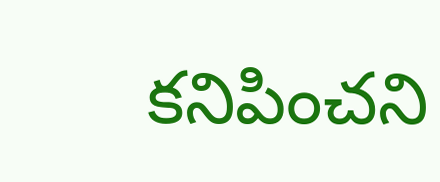కనిపించని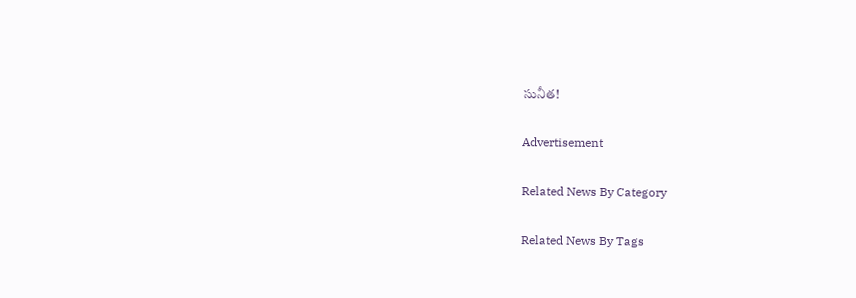సునీత!

Advertisement

Related News By Category

Related News By Tags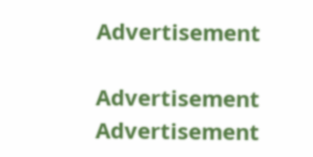Advertisement

Advertisement
Advertisement